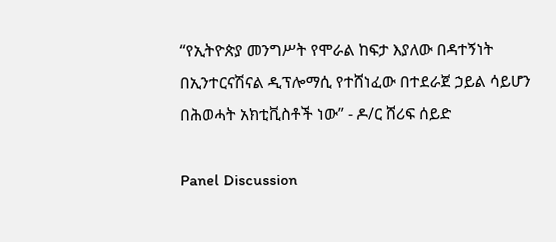“የኢትዮጵያ መንግሥት የሞራል ከፍታ እያለው በዳተኝነት በኢንተርናሽናል ዲፕሎማሲ የተሸነፈው በተደራጀ ኃይል ሳይሆን በሕወሓት አክቲቪስቶች ነው” - ዶ/ር ሸሪፍ ሰይድ

Panel Discussion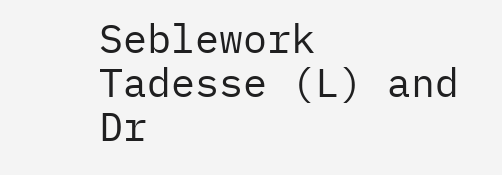Seblework Tadesse (L) and Dr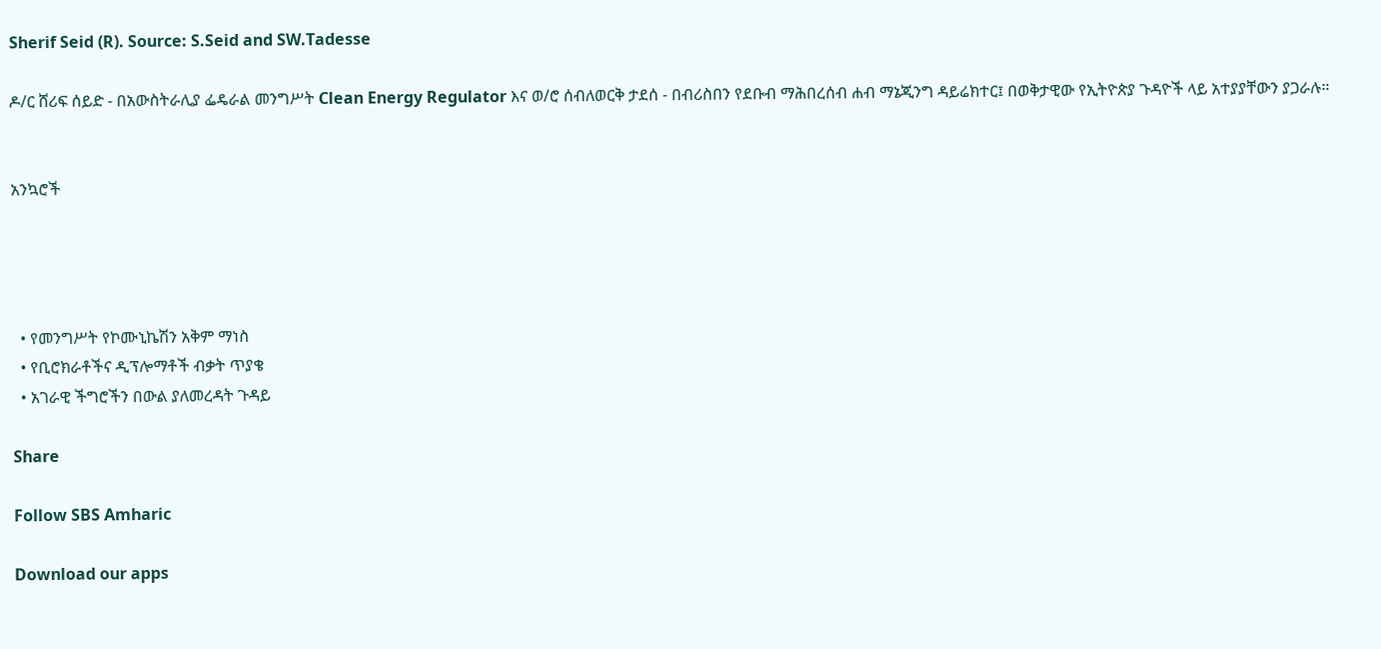Sherif Seid (R). Source: S.Seid and SW.Tadesse

ዶ/ር ሸሪፍ ሰይድ - በአውስትራሊያ ፌዴራል መንግሥት Clean Energy Regulator እና ወ/ሮ ሰብለወርቅ ታደሰ - በብሪስበን የደቡብ ማሕበረሰብ ሐብ ማኔጂንግ ዳይሬክተር፤ በወቅታዊው የኢትዮጵያ ጉዳዮች ላይ አተያያቸውን ያጋራሉ።


አንኳሮች




  • የመንግሥት የኮሙኒኬሽን አቅም ማነስ
  • የቢሮክራቶችና ዲፕሎማቶች ብቃት ጥያቄ
  • አገራዊ ችግሮችን በውል ያለመረዳት ጉዳይ

Share

Follow SBS Amharic

Download our apps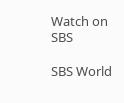Watch on SBS

SBS World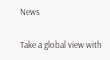News

Take a global view with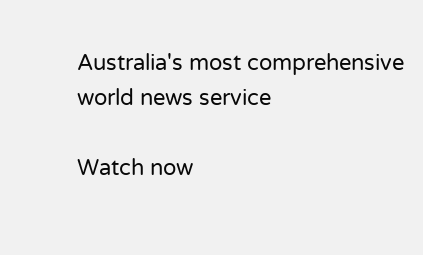Australia's most comprehensive world news service

Watch now